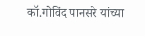कॉ.गोविंद पानसरे यांच्या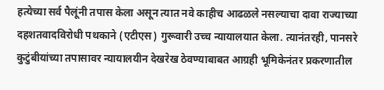हत्येच्या सर्व पैलूंनी तपास केला असून त्यात नवे काहीच आढळले नसल्याचा दावा राज्याच्या दहशतवादविरोधी पथकाने (एटीएस) गुरूवारी उच्च न्यायालयात केला. त्यानंतरही, पानसरे कुटुंबीयांच्या तपासावर न्यायालयीन देखरेख ठेवण्याबाबत आग्रही भूमिकेनंतर प्रकरणातील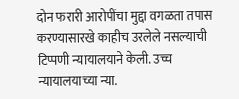दोन फरारी आरोपींचा मुद्दा वगळता तपास करण्यासारखे काहीच उरलेले नसल्याची टिप्पणी न्यायालयाने केली. उच्च न्यायालयाच्या न्या.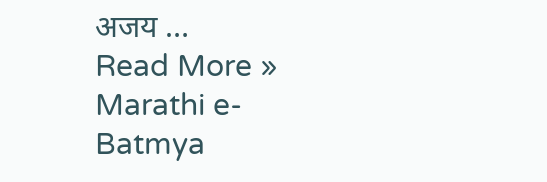अजय …
Read More »
Marathi e-Batmya